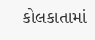કોલકાતામાં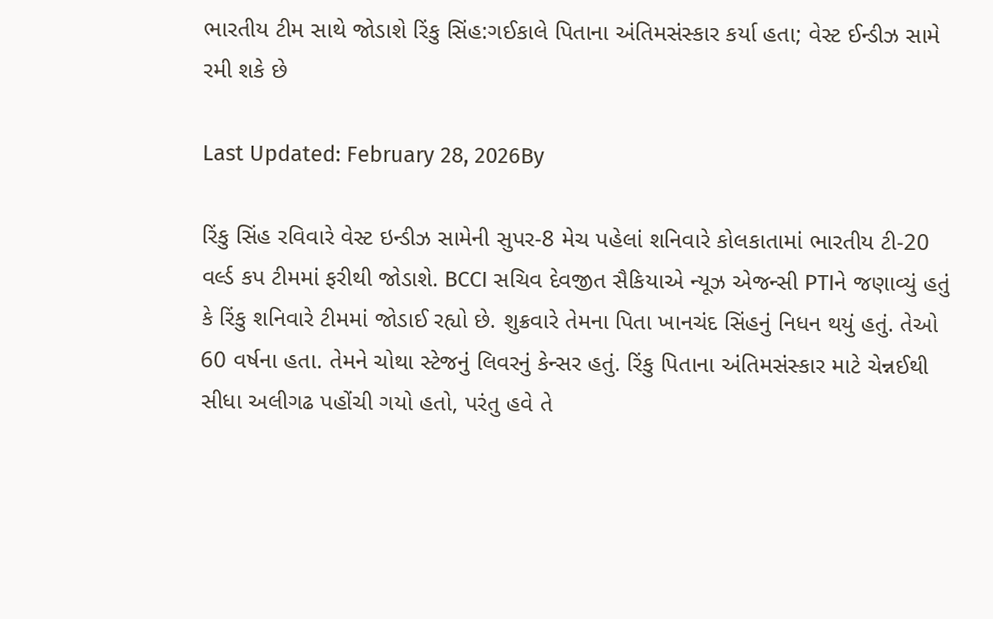ભારતીય ટીમ સાથે જોડાશે રિંકુ સિંહ:ગઈકાલે પિતાના અંતિમસંસ્કાર કર્યા હતા; વેસ્ટ ઈન્ડીઝ સામે રમી શકે છે

Last Updated: February 28, 2026By

રિંકુ સિંહ રવિવારે વેસ્ટ ઇન્ડીઝ સામેની સુપર-8 મેચ પહેલાં શનિવારે કોલકાતામાં ભારતીય ટી-20 વર્લ્ડ કપ ટીમમાં ફરીથી જોડાશે. BCCI સચિવ દેવજીત સૈકિયાએ ન્યૂઝ એજન્સી PTIને જણાવ્યું હતું કે રિંકુ શનિવારે ટીમમાં જોડાઈ રહ્યો છે. શુક્રવારે તેમના પિતા ખાનચંદ સિંહનું નિધન થયું હતું. તેઓ 60 વર્ષના હતા. તેમને ચોથા સ્ટેજનું લિવરનું કેન્સર હતું. રિંકુ પિતાના અંતિમસંસ્કાર માટે ચેન્નઈથી સીધા અલીગઢ પહોંચી ગયો હતો, પરંતુ હવે તે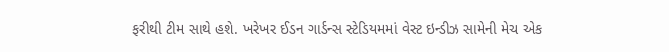ફરીથી ટીમ સાથે હશે. ખરેખર ઈડન ગાર્ડન્સ સ્ટેડિયમમાં વેસ્ટ ઇન્ડીઝ સામેની મેચ એક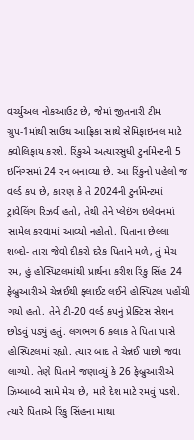વર્ચ્યુઅલ નોકઆઉટ છે, જેમાં જીતનારી ટીમ ગ્રુપ-1માંથી સાઉથ આફ્રિકા સાથે સેમિફાઇનલ માટે ક્વોલિફાય કરશે. રિંકુએ અત્યારસુધી ટુર્નામેન્ટની 5 ઇનિંગ્સમાં 24 રન બનાવ્યા છે. આ રિંકુનો પહેલો જ વર્લ્ડ કપ છે, કારણ કે તે 2024ની ટુર્નામેન્ટમાં ટ્રાવેલિંગ રિઝર્વ હતો, તેથી તેને પ્લેઇંગ ઇલેવનમાં સામેલ કરવામાં આવ્યો નહોતો. પિતાના છેલ્લા શબ્દો- તારા જેવો દીકરો દરેક પિતાને મળે, તું મેચ રમ, હું હોસ્પિટલમાંથી પ્રાર્થના કરીશ રિંકુ સિંહ 24 ફેબ્રુઆરીએ ચેન્નઈથી ફ્લાઈટ લઈને હોસ્પિટલ પહોંચી ગયો હતો. તેને ટી-20 વર્લ્ડ કપનું પ્રેક્ટિસ સેશન છોડવું પડ્યું હતું. લગભગ 6 કલાક તે પિતા પાસે હોસ્પિટલમાં રહ્યો. ત્યાર બાદ તે ચેન્નઈ પાછો જવા લાગ્યો. તેણે પિતાને જણાવ્યું કે 26 ફેબ્રુઆરીએ ઝિમ્બાબ્વે સામે મેચ છે, મારે દેશ માટે રમવું પડશે. ત્યારે પિતાએ રિંકુ સિંહના માથા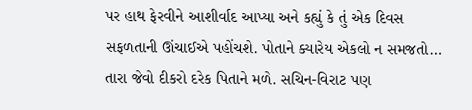પર હાથ ફેરવીને આશીર્વાદ આપ્યા અને કહ્યું કે તું એક દિવસ સફળતાની ઊંચાઈએ પહોંચશે. પોતાને ક્યારેય એકલો ન સમજતો… તારા જેવો દીકરો દરેક પિતાને મળે. સચિન-વિરાટ પણ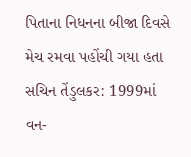પિતાના નિધનના બીજા દિવસે મેચ રમવા પહોંચી ગયા હતા સચિન તેંડુલકર: 1999માં વન-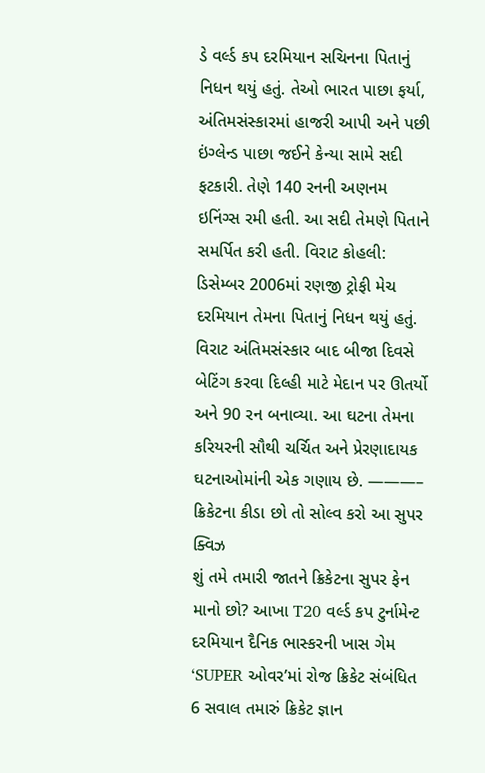ડે વર્લ્ડ કપ દરમિયાન સચિનના પિતાનું નિધન થયું હતું. તેઓ ભારત પાછા ફર્યા, અંતિમસંસ્કારમાં હાજરી આપી અને પછી ઇંગ્લેન્ડ પાછા જઈને કેન્યા સામે સદી ફટકારી. તેણે 140 રનની અણનમ ઇનિંગ્સ રમી હતી. આ સદી તેમણે પિતાને સમર્પિત કરી હતી. વિરાટ કોહલી: ડિસેમ્બર 2006માં રણજી ટ્રોફી મેચ દરમિયાન તેમના પિતાનું નિધન થયું હતું. વિરાટ અંતિમસંસ્કાર બાદ બીજા દિવસે બેટિંગ કરવા દિલ્હી માટે મેદાન પર ઊતર્યો અને 90 રન બનાવ્યા. આ ઘટના તેમના કરિયરની સૌથી ચર્ચિત અને પ્રેરણાદાયક ઘટનાઓમાંની એક ગણાય છે. ———– ક્રિકેટના કીડા છો તો સોલ્વ કરો આ સુપર ક્વિઝ
શું તમે તમારી જાતને ક્રિકેટના સુપર ફેન માનો છો? આખા T20 વર્લ્ડ કપ ટુર્નામેન્ટ દરમિયાન દૈનિક ભાસ્કરની ખાસ ગેમ ‘SUPER ઓવર’માં રોજ ક્રિકેટ સંબંધિત 6 સવાલ તમારું ક્રિકેટ જ્ઞાન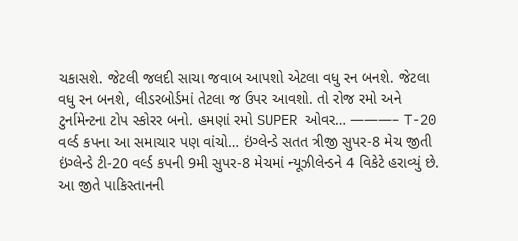ચકાસશે. જેટલી જલદી સાચા જવાબ આપશો એટલા વધુ રન બનશે. જેટલા વધુ રન બનશે, લીડરબોર્ડમાં તેટલા જ ઉપર આવશો. તો રોજ રમો અને ટુર્નામેન્ટના ટોપ સ્કોરર બનો. હમણાં રમો SUPER ઓવર… ———– T-20 વર્લ્ડ કપના આ સમાચાર પણ વાંચો… ઇંગ્લેન્ડે સતત ત્રીજી સુપર-8 મેચ જીતી ઇંગ્લેન્ડે ટી-20 વર્લ્ડ કપની 9મી સુપર-8 મેચમાં ન્યૂઝીલેન્ડને 4 વિકેટે હરાવ્યું છે. આ જીતે પાકિસ્તાનની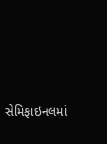સેમિફાઇનલમાં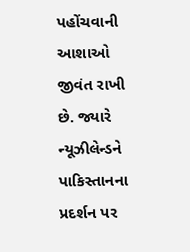પહોંચવાની આશાઓ જીવંત રાખી છે. જ્યારે ન્યૂઝીલેન્ડને પાકિસ્તાનના પ્રદર્શન પર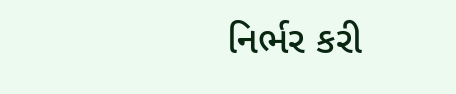નિર્ભર કરી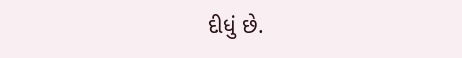દીધું છે.